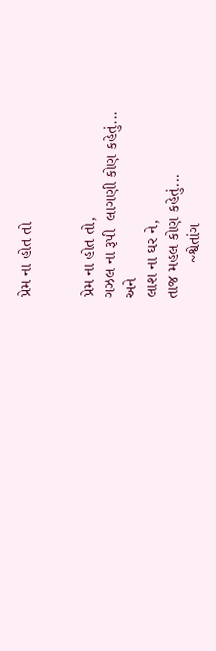પ્રેમ ના હોત તો


પ્રેમ ના હોત તો,
ગઝલ ના રૂપી  લાગણી કોણ કહેતું...
અને
લાશ ના ઘર ને,
તાજ મહલ કોણ કહેતું...
        ~શ્વેતાંગ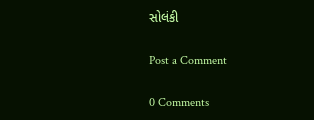સોલંકી

Post a Comment

0 Comments